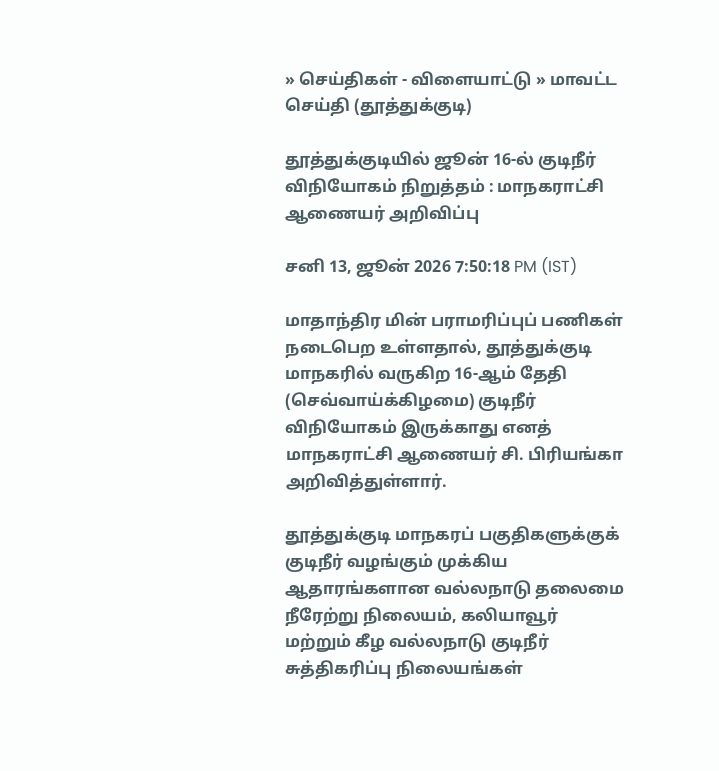» செய்திகள் - விளையாட்டு » மாவட்ட செய்தி (தூத்துக்குடி)

தூத்துக்குடியில் ஜூன் 16-ல் குடிநீர் விநியோகம் நிறுத்தம் : மாநகராட்சி ஆணையர் அறிவிப்பு

சனி 13, ஜூன் 2026 7:50:18 PM (IST)

மாதாந்திர மின் பராமரிப்புப் பணிகள் நடைபெற உள்ளதால், தூத்துக்குடி மாநகரில் வருகிற 16-ஆம் தேதி (செவ்வாய்க்கிழமை) குடிநீர் விநியோகம் இருக்காது எனத் மாநகராட்சி ஆணையர் சி. பிரியங்கா அறிவித்துள்ளார்.

தூத்துக்குடி மாநகரப் பகுதிகளுக்குக் குடிநீர் வழங்கும் முக்கிய ஆதாரங்களான வல்லநாடு தலைமை நீரேற்று நிலையம், கலியாவூர் மற்றும் கீழ வல்லநாடு குடிநீர் சுத்திகரிப்பு நிலையங்கள்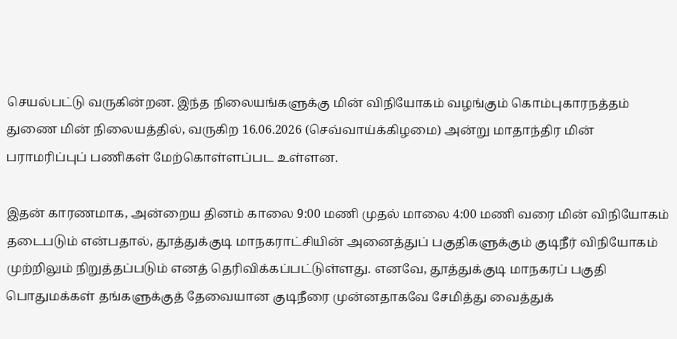செயல்பட்டு வருகின்றன. இந்த நிலையங்களுக்கு மின் விநியோகம் வழங்கும் கொம்புகாரநத்தம் துணை மின் நிலையத்தில், வருகிற 16.06.2026 (செவ்வாய்க்கிழமை) அன்று மாதாந்திர மின் பராமரிப்புப் பணிகள் மேற்கொள்ளப்பட உள்ளன.

இதன் காரணமாக, அன்றைய தினம் காலை 9:00 மணி முதல் மாலை 4:00 மணி வரை மின் விநியோகம் தடைபடும் என்பதால், தூத்துக்குடி மாநகராட்சியின் அனைத்துப் பகுதிகளுக்கும் குடிநீர் விநியோகம் முற்றிலும் நிறுத்தப்படும் எனத் தெரிவிக்கப்பட்டுள்ளது. எனவே, தூத்துக்குடி மாநகரப் பகுதி பொதுமக்கள் தங்களுக்குத் தேவையான குடிநீரை முன்னதாகவே சேமித்து வைத்துக்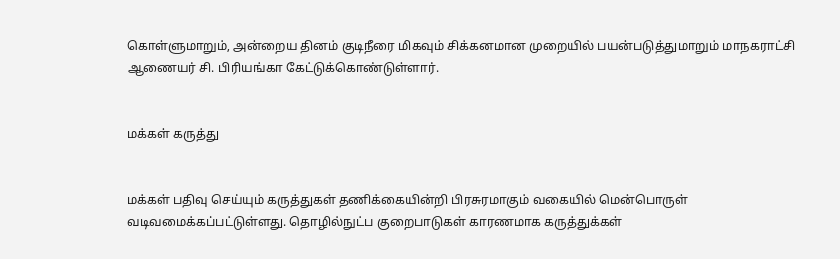கொள்ளுமாறும், அன்றைய தினம் குடிநீரை மிகவும் சிக்கனமான முறையில் பயன்படுத்துமாறும் மாநகராட்சி ஆணையர் சி. பிரியங்கா கேட்டுக்கொண்டுள்ளார்.


மக்கள் கருத்து


மக்கள் பதிவு செய்யும் கருத்துகள் தணிக்கையின்றி பிரசுரமாகும் வகையில் மென்பொருள் வடிவமைக்கப்பட்டுள்ளது. தொழில்நுட்ப குறைபாடுகள் காரணமாக கருத்துக்கள்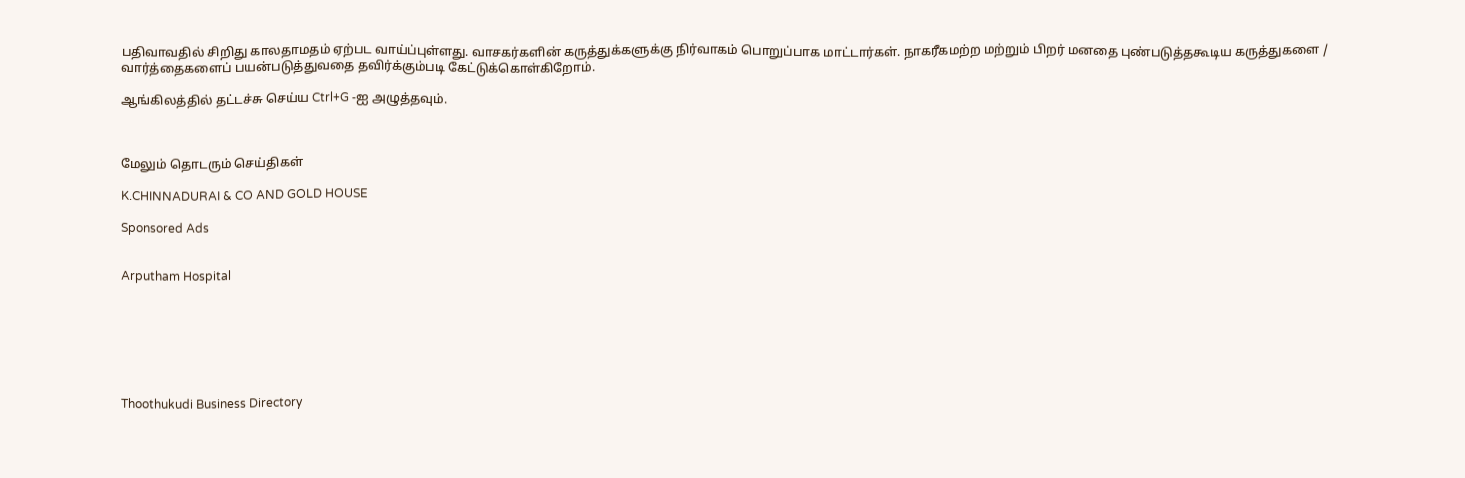பதிவாவதில் சிறிது காலதாமதம் ஏற்பட வாய்ப்புள்ளது. வாசகர்களின் கருத்துக்களுக்கு நிர்வாகம் பொறுப்பாக மாட்டார்கள். நாகரீகமற்ற மற்றும் பிறர் மனதை புண்படுத்தகூடிய கருத்துகளை / வார்த்தைகளைப் பயன்படுத்துவதை தவிர்க்கும்படி கேட்டுக்கொள்கிறோம்.

ஆங்கிலத்தில் தட்டச்சு செய்ய Ctrl+G -ஐ அழுத்தவும்.



மேலும் தொடரும் செய்திகள்

K.CHINNADURAI & CO AND GOLD HOUSE

Sponsored Ads


Arputham Hospital







Thoothukudi Business Directory